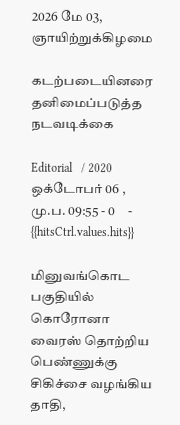2026 மே 03, ஞாயிற்றுக்கிழமை

கடற்படையினரை தனிமைப்படுத்த நடவடிக்கை

Editorial   / 2020 ஒக்டோபர் 06 , மு.ப. 09:55 - 0     - {{hitsCtrl.values.hits}}

மினுவங்கொட பகுதியில் கொரோனா வைரஸ் தொற்றிய பெண்ணுக்கு சிகிச்சை வழங்கிய தாதி,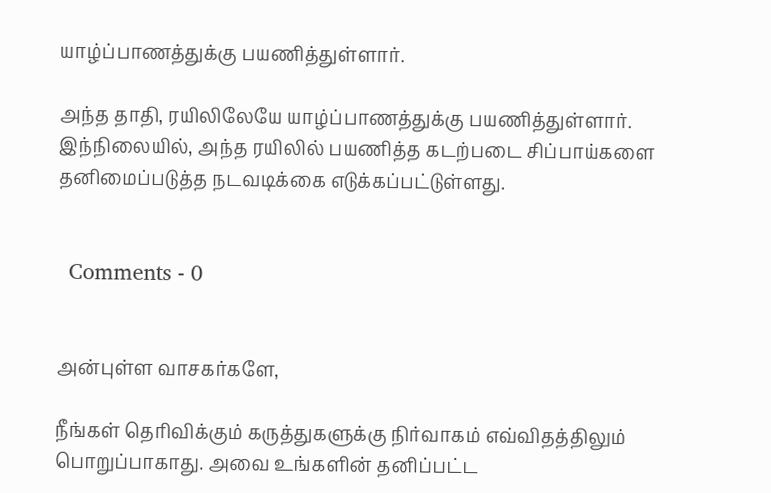யாழ்ப்பாணத்துக்கு பயணித்துள்ளார்.

அந்த தாதி, ரயிலிலேயே யாழ்ப்பாணத்துக்கு பயணித்துள்ளார். இந்நிலையில், அந்த ரயிலில் பயணித்த கடற்படை சிப்பாய்களை தனிமைப்படுத்த நடவடிக்கை எடுக்கப்பட்டுள்ளது.


  Comments - 0


அன்புள்ள வாசகர்களே,

நீங்கள் தெரிவிக்கும் கருத்துகளுக்கு நிர்வாகம் எவ்விதத்திலும் பொறுப்பாகாது. அவை உங்களின் தனிப்பட்ட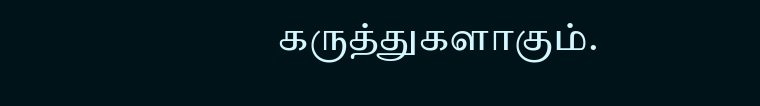கருத்துகளாகும்.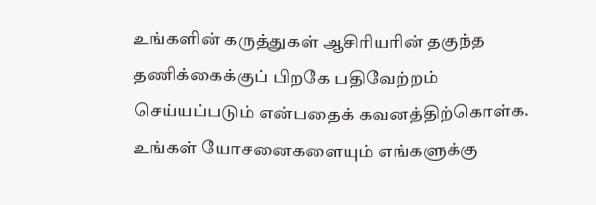உங்களின் கருத்துகள் ஆசிரியரின் தகுந்த தணிக்கைக்குப் பிறகே பதிவேற்றம் செய்யப்படும் என்பதைக் கவனத்திற்கொள்க. உங்கள் யோசனைகளையும் எங்களுக்கு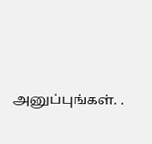அனுப்புங்கள். .